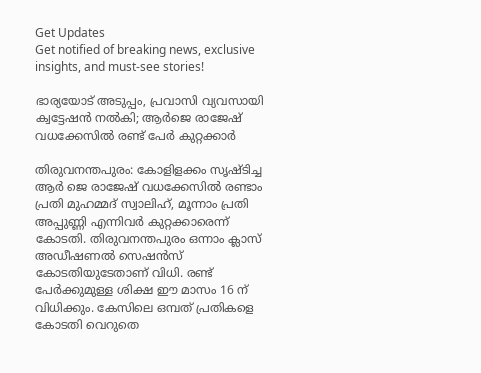Get Updates
Get notified of breaking news, exclusive insights, and must-see stories!

ഭാര്യയോട് അടുപ്പം, പ്രവാസി വ്യവസായി ക്വട്ടേഷന്‍ നല്‍കി; ആര്‍ജെ രാജേഷ് വധക്കേസില്‍ രണ്ട് പേര്‍ കുറ്റക്കാര്‍

തിരുവനന്തപുരം: കോളിളക്കം സൃഷ്ടിച്ച ആര്‍ ജെ രാജേഷ് വധക്കേസില്‍ രണ്ടാം പ്രതി മുഹമ്മദ് സ്വാലിഹ്, മൂന്നാം പ്രതി അപ്പുണ്ണി എന്നിവര്‍ കുറ്റക്കാരെന്ന് കോടതി. തിരുവനന്തപുരം ഒന്നാം ക്ലാസ് അഡീഷണല്‍ സെഷന്‍സ് കോടതിയുടേതാണ് വിധി. രണ്ട് പേര്‍ക്കുമുള്ള ശിക്ഷ ഈ മാസം 16 ന് വിധിക്കും. കേസിലെ ഒമ്പത് പ്രതികളെ കോടതി വെറുതെ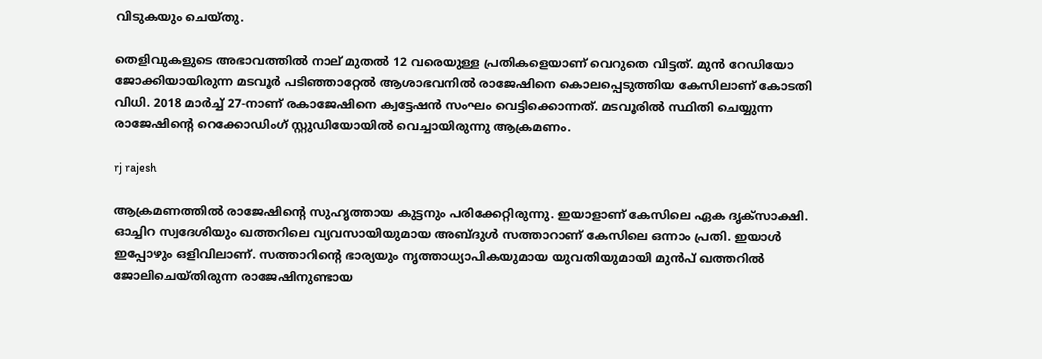വിടുകയും ചെയ്തു.

തെളിവുകളുടെ അഭാവത്തില്‍ നാല് മുതല്‍ 12 വരെയുള്ള പ്രതികളെയാണ് വെറുതെ വിട്ടത്. മുന്‍ റേഡിയോ ജോക്കിയായിരുന്ന മടവൂര്‍ പടിഞ്ഞാറ്റേല്‍ ആശാഭവനില്‍ രാജേഷിനെ കൊലപ്പെടുത്തിയ കേസിലാണ് കോടതി വിധി. 2018 മാര്‍ച്ച് 27-നാണ് രകാജേഷിനെ ക്വട്ടേഷന്‍ സംഘം വെട്ടിക്കൊന്നത്. മടവൂരില്‍ സ്ഥിതി ചെയ്യുന്ന രാജേഷിന്റെ റെക്കോഡിംഗ് സ്റ്റുഡിയോയില്‍ വെച്ചായിരുന്നു ആക്രമണം.

rj rajesh

ആക്രമണത്തില്‍ രാജേഷിന്റെ സുഹൃത്തായ കുട്ടനും പരിക്കേറ്റിരുന്നു. ഇയാളാണ് കേസിലെ ഏക ദൃക്സാക്ഷി. ഓച്ചിറ സ്വദേശിയും ഖത്തറിലെ വ്യവസായിയുമായ അബ്ദുള്‍ സത്താറാണ് കേസിലെ ഒന്നാം പ്രതി. ഇയാള്‍ ഇപ്പോഴും ഒളിവിലാണ്. സത്താറിന്റെ ഭാര്യയും നൃത്താധ്യാപികയുമായ യുവതിയുമായി മുന്‍പ് ഖത്തറില്‍ ജോലിചെയ്തിരുന്ന രാജേഷിനുണ്ടായ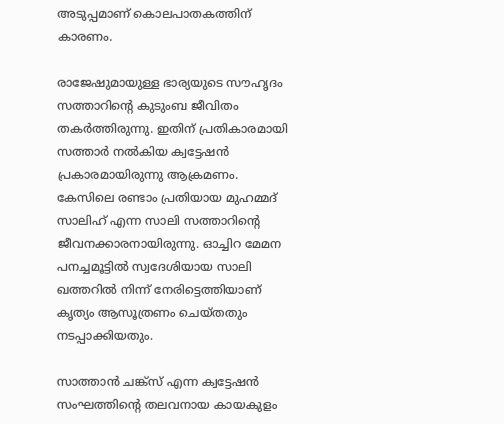അടുപ്പമാണ് കൊലപാതകത്തിന് കാരണം.

രാജേഷുമായുള്ള ഭാര്യയുടെ സൗഹൃദം സത്താറിന്റെ കുടുംബ ജീവിതം തകര്‍ത്തിരുന്നു. ഇതിന് പ്രതികാരമായി സത്താര്‍ നല്‍കിയ ക്വട്ടേഷന്‍ പ്രകാരമായിരുന്നു ആക്രമണം. കേസിലെ രണ്ടാം പ്രതിയായ മുഹമ്മദ് സാലിഹ് എന്ന സാലി സത്താറിന്റെ ജീവനക്കാരനായിരുന്നു. ഓച്ചിറ മേമന പനച്ചമൂട്ടില്‍ സ്വദേശിയായ സാലി ഖത്തറില്‍ നിന്ന് നേരിട്ടെത്തിയാണ് കൃത്യം ആസൂത്രണം ചെയ്തതും നടപ്പാക്കിയതും.

സാത്താന്‍ ചങ്ക്സ് എന്ന ക്വട്ടേഷന്‍ സംഘത്തിന്റെ തലവനായ കായകുളം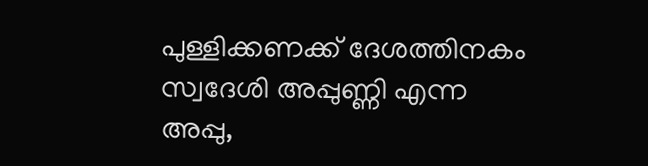പുള്ളിക്കണക്ക് ദേശത്തിനകം സ്വദേശി അപ്പുണ്ണി എന്ന അപ്പു,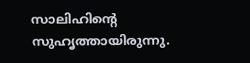സാലിഹിന്റെ സുഹൃത്തായിരുന്നു.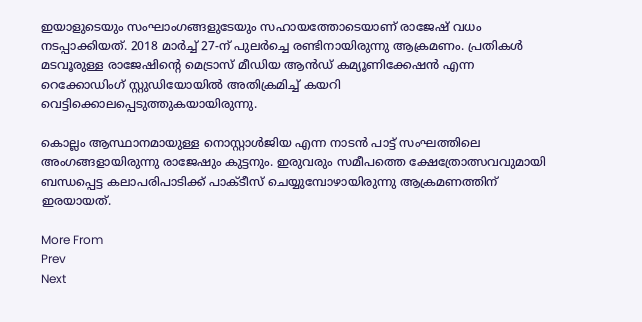ഇയാളുടെയും സംഘാംഗങ്ങളുടേയും സഹായത്തോടെയാണ് രാജേഷ് വധം നടപ്പാക്കിയത്. 2018 മാര്‍ച്ച് 27-ന് പുലര്‍ച്ചെ രണ്ടിനായിരുന്നു ആക്രമണം. പ്രതികള്‍ മടവൂരുള്ള രാജേഷിന്റെ മെട്രാസ് മീഡിയ ആന്‍ഡ് കമ്യൂണിക്കേഷന്‍ എന്ന റെക്കോഡിംഗ് സ്റ്റുഡിയോയില്‍ അതിക്രമിച്ച് കയറി വെട്ടിക്കൊലപ്പെടുത്തുകയായിരുന്നു.

കൊല്ലം ആസ്ഥാനമായുള്ള നൊസ്റ്റാള്‍ജിയ എന്ന നാടന്‍ പാട്ട് സംഘത്തിലെ അംഗങ്ങളായിരുന്നു രാജേഷും കുട്ടനും. ഇരുവരും സമീപത്തെ ക്ഷേത്രോത്സവവുമായി ബന്ധപ്പെട്ട കലാപരിപാടിക്ക് പാക്ടീസ് ചെയ്യുമ്പോഴായിരുന്നു ആക്രമണത്തിന് ഇരയായത്.

More From
Prev
Next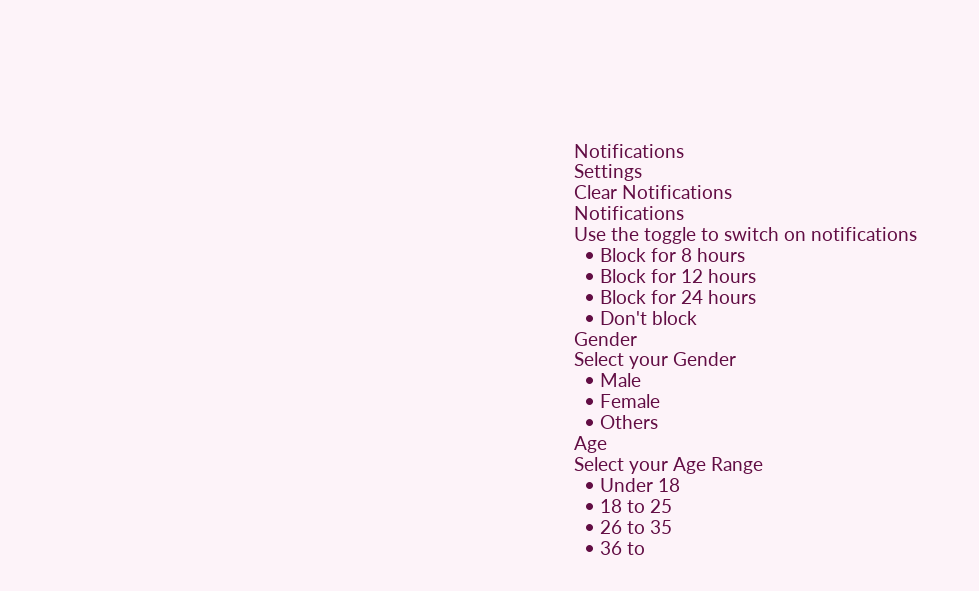Notifications
Settings
Clear Notifications
Notifications
Use the toggle to switch on notifications
  • Block for 8 hours
  • Block for 12 hours
  • Block for 24 hours
  • Don't block
Gender
Select your Gender
  • Male
  • Female
  • Others
Age
Select your Age Range
  • Under 18
  • 18 to 25
  • 26 to 35
  • 36 to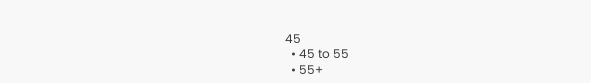45
  • 45 to 55
  • 55+